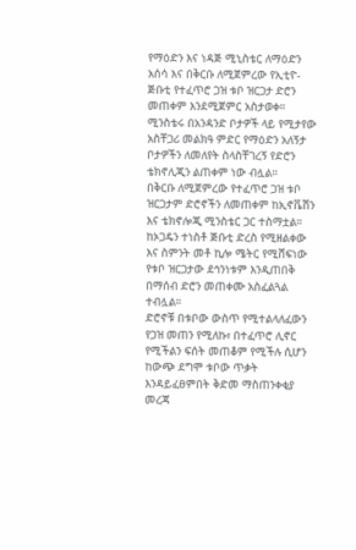የማዕድን እና ነዳጅ ሚኒስቴር ለማዕድን አሰሳ እና በቅርቡ ለሚጀምረው የኢቲዮ-ጅቡቲ የተፈጥሮ ጋዝ ቱቦ ዝርጋታ ድሮን መጠቀም እንደሚጀምር አስታወቀ።
ሚንስቴሩ በአንዳንድ ቦታዎች ላይ የሚታየው አስቸጋሪ መልክዓ ምድር የማዕድን አለኝታ ቦታዎችን ለመለየት ስላስቸገረኝ የድሮን ቴክኖሊጂን ልጠቀም ነው ብሏል።
በቅርቡ ለሚጀምረው የተፈጥሮ ጋዝ ቱቦ ዝርጋታም ድሮኖችን ለመጠቀም ከኢኖቬሽን እና ቴክኖሎጂ ሚንስቴር ጋር ተስማቷል።
ከኦጋዴን ተነስቶ ጅቡቲ ድረስ የሚዘልቀው እና ስምንት መቶ ኪሎ ሜትር የሚሸፍነው የቱቦ ዝርጋታው ደኅንነቱም እንዲጠበቅ በማሰብ ድሮን መጠቀሙ አስፈልጓል ተብሏል።
ድሮኖቹ በቱቦው ውስጥ የሚተልላለፈውን የጋዝ መጠን የሚለኩ፣ በተፈጥሮ ሊኖር የሚችልን ፍሰት መጠቆም የሚችሉ ሲሆን ከውጭ ደግሞ ቱቦው ጥቃት እንዳይፈፀምበት ቅድመ ማስጠንቀቂያ መረጃ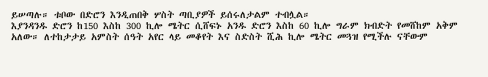ይሠጣሉ። ቱቦው በድሮን እንዲጠበቅ ሦስት ጣቢያዎች ይሰሩለታልም ተብሏል።
እያንዳንዱ ድሮን ከ150 እስከ 300 ኪሎ ሜትር ሲሸፍኑ አንዱ ድሮን እስከ 60 ኪሎ ግራም ክብድት የመሸከም አቅም አለው። ለተከታታይ አምስት ሰዓት አየር ላይ መቆየት እና ስድስት ሺሕ ኪሎ ሜትር መጓዝ የሚችሉ ናቸውም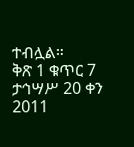ተብሏል።
ቅጽ 1 ቁጥር 7 ታኅሣሥ 20 ቀን 2011